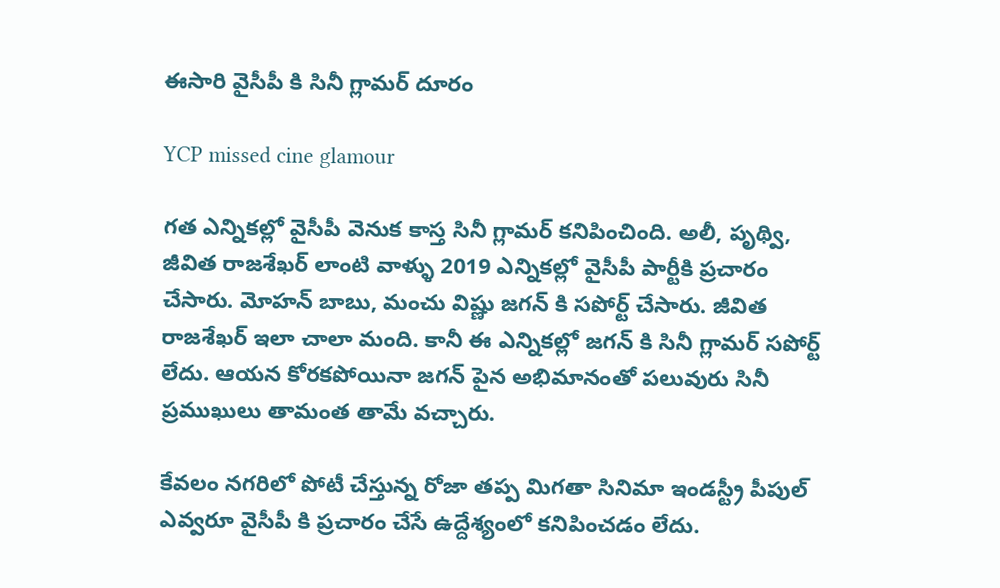ఈసారి వైసీపీ కి సినీ గ్లామర్ దూరం

YCP missed cine glamour

గత ఎన్నికల్లో వైసీపీ వెనుక కాస్త సినీ గ్లామర్ కనిపించింది. అలీ, పృథ్వి, జీవిత రాజశేఖర్ లాంటి వాళ్ళు 2019 ఎన్నికల్లో వైసీపీ పార్టీకి ప్రచారం చేసారు. మోహన్ బాబు, మంచు విష్ణు జగన్ కి సపోర్ట్ చేసారు. జీవిత రాజశేఖర్ ఇలా చాలా మంది. కానీ ఈ ఎన్నికల్లో జగన్ కి సినీ గ్లామర్ సపోర్ట్ లేదు. ఆయన కోరకపోయినా జగన్ పైన అభిమానంతో పలువురు సినీ ప్రముఖులు తామంత తామే వచ్చారు.

కేవలం నగరిలో పోటీ చేస్తున్న రోజా తప్ప మిగతా సినిమా ఇండస్ట్రీ పీపుల్ ఎవ్వరూ వైసీపీ కి ప్రచారం చేసే ఉద్దేశ్యంలో కనిపించడం లేదు.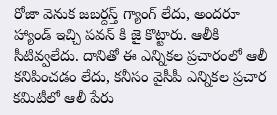రోజా వెనుక జబర్దస్త్ గ్యాంగ్ లేదు, అందరూ హ్యాండ్ ఇచ్చి పవన్ కి జై కొట్టారు. ఆలీకి సీటివ్వలేదు. దానితో ఈ ఎన్నికల ప్రచారంలో ఆలీ కనిపించడం లేదు, కనీసం వైసీపీ ఎన్నికల ప్రచార కమిటీలో ఆలీ పేరు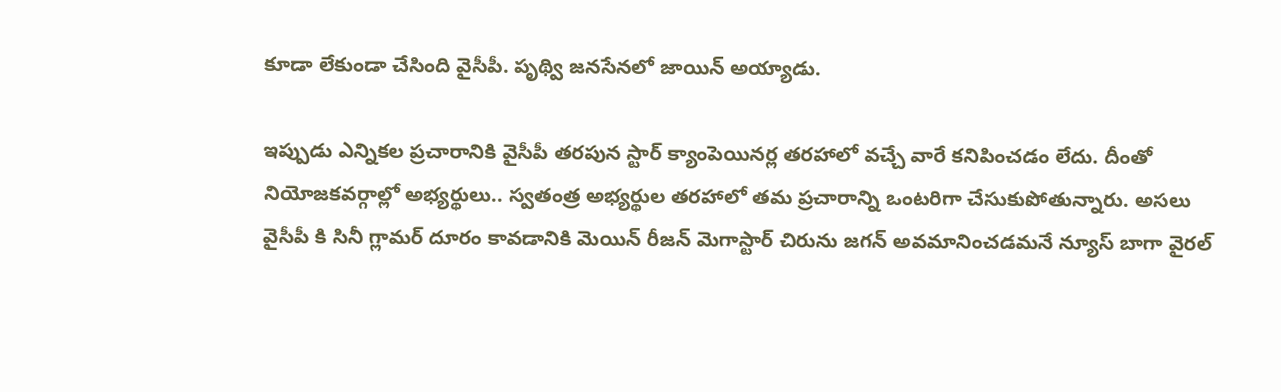కూడా లేకుండా చేసింది వైసీపీ. పృథ్వి జనసేనలో జాయిన్ అయ్యాడు.

ఇప్పుడు ఎన్నికల ప్రచారానికి వైసీపీ తరపున స్టార్ క్యాంపెయినర్ల తరహాలో వచ్చే వారే కనిపించడం లేదు. దీంతో నియోజకవర్గాల్లో అభ్యర్థులు.. స్వతంత్ర అభ్యర్థుల తరహాలో తమ ప్రచారాన్ని ఒంటరిగా చేసుకుపోతున్నారు. అసలు వైసీపీ కి సినీ గ్లామర్ దూరం కావడానికి మెయిన్ రీజన్ మెగాస్టార్ చిరును జగన్ అవమానించడమనే న్యూస్ బాగా వైరల్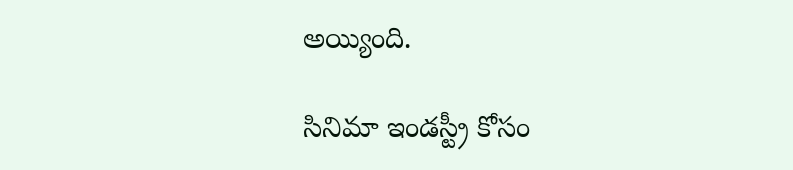అయ్యింది.

సినిమా ఇండస్ట్రీ కోసం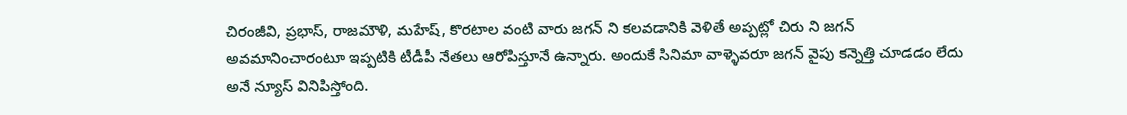చిరంజీవి, ప్రభాస్, రాజమౌళి, మహేష్, కొరటాల వంటి వారు జగన్ ని కలవడానికి వెళితే అప్పట్లో చిరు ని జగన్ అవమానించారంటూ ఇప్పటికి టీడీపీ నేతలు ఆరోపిస్తూనే ఉన్నారు. అందుకే సినిమా వాళ్ళెవరూ జగన్ వైపు కన్నెత్తి చూడడం లేదు అనే న్యూస్ వినిపిస్తోంది.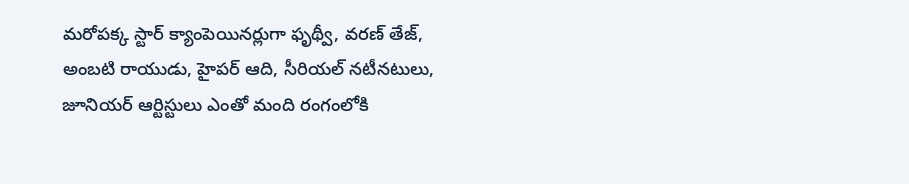మరోపక్క స్టార్ క్యాంపెయినర్లుగా ఫృథ్వీ, వరణ్ తేజ్, అంబటి రాయుడు, హైపర్ ఆది, సీరియల్ నటీనటులు, జూనియర్ ఆర్టిస్టులు ఎంతో మంది రంగంలోకి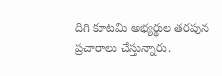దిగి కూటమి అభ్యర్థుల తరపున ప్రచారాలు చేస్తున్నారు.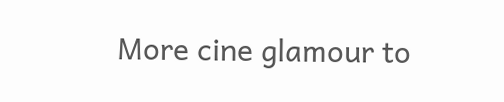More cine glamour to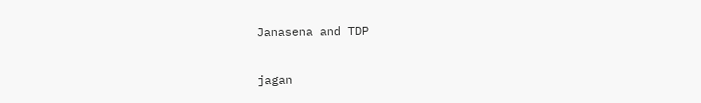Janasena and TDP

jagan